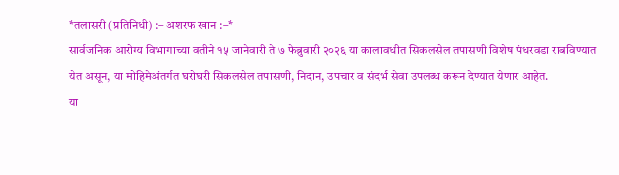*तलासरी (प्रतिनिधी) :– अशरफ खान :–*
सार्वजनिक आरोग्य विभागाच्या वतीने १५ जानेवारी ते ७ फेब्रुवारी २०२६ या कालावधीत सिकलसेल तपासणी विशेष पंधरवडा राबविण्यात येत असून, या मोहिमेअंतर्गत घरोघरी सिकलसेल तपासणी, निदान, उपचार व संदर्भ सेवा उपलब्ध करून देण्यात येणार आहेत.
या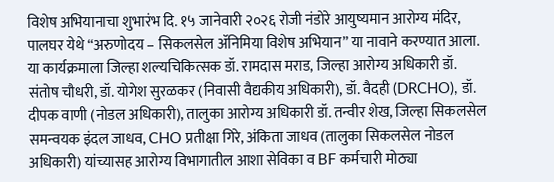विशेष अभियानाचा शुभारंभ दि. १५ जानेवारी २०२६ रोजी नंडोरे आयुष्यमान आरोग्य मंदिर, पालघर येथे “अरुणोदय – सिकलसेल ॲनिमिया विशेष अभियान” या नावाने करण्यात आला. या कार्यक्रमाला जिल्हा शल्यचिकित्सक डॉ. रामदास मराड, जिल्हा आरोग्य अधिकारी डॉ. संतोष चौधरी, डॉ. योगेश सुरळकर (निवासी वैद्यकीय अधिकारी), डॉ. वैदही (DRCHO), डॉ. दीपक वाणी (नोडल अधिकारी), तालुका आरोग्य अधिकारी डॉ. तन्वीर शेख, जिल्हा सिकलसेल समन्वयक इंदल जाधव, CHO प्रतीक्षा गिरे, अंकिता जाधव (तालुका सिकलसेल नोडल अधिकारी) यांच्यासह आरोग्य विभागातील आशा सेविका व BF कर्मचारी मोठ्या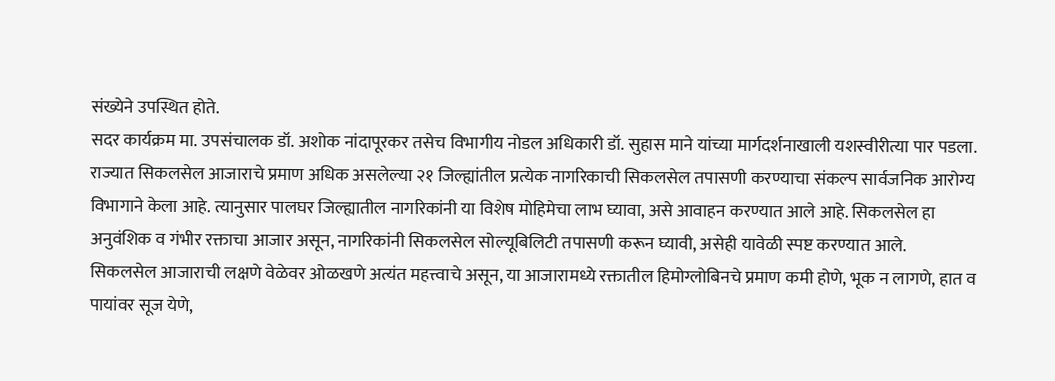संख्येने उपस्थित होते.
सदर कार्यक्रम मा. उपसंचालक डॉ. अशोक नांदापूरकर तसेच विभागीय नोडल अधिकारी डॉ. सुहास माने यांच्या मार्गदर्शनाखाली यशस्वीरीत्या पार पडला.
राज्यात सिकलसेल आजाराचे प्रमाण अधिक असलेल्या २१ जिल्ह्यांतील प्रत्येक नागरिकाची सिकलसेल तपासणी करण्याचा संकल्प सार्वजनिक आरोग्य विभागाने केला आहे. त्यानुसार पालघर जिल्ह्यातील नागरिकांनी या विशेष मोहिमेचा लाभ घ्यावा, असे आवाहन करण्यात आले आहे. सिकलसेल हा अनुवंशिक व गंभीर रक्ताचा आजार असून, नागरिकांनी सिकलसेल सोल्यूबिलिटी तपासणी करून घ्यावी, असेही यावेळी स्पष्ट करण्यात आले.
सिकलसेल आजाराची लक्षणे वेळेवर ओळखणे अत्यंत महत्त्वाचे असून, या आजारामध्ये रक्तातील हिमोग्लोबिनचे प्रमाण कमी होणे, भूक न लागणे, हात व पायांवर सूज येणे,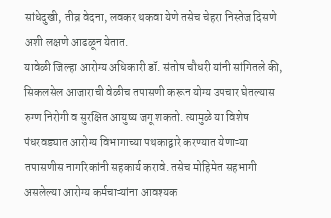सांधेदुखी, तीव्र वेदना, लवकर थकवा येणे तसेच चेहरा निस्तेज दिसणे अशी लक्षणे आढळून येतात.
यावेळी जिल्हा आरोग्य अधिकारी डॉ. संतोष चौधरी यांनी सांगितले की, सिकलसेल आजाराची वेळीच तपासणी करून योग्य उपचार घेतल्यास रुग्ण निरोगी व सुरक्षित आयुष्य जगू शकतो. त्यामुळे या विशेष पंधरवड्यात आरोग्य विभागाच्या पथकाद्वारे करण्यात येणाऱ्या तपासणीस नागरिकांनी सहकार्य करावे. तसेच मोहिमेत सहभागी असलेल्या आरोग्य कर्मचाऱ्यांना आवश्यक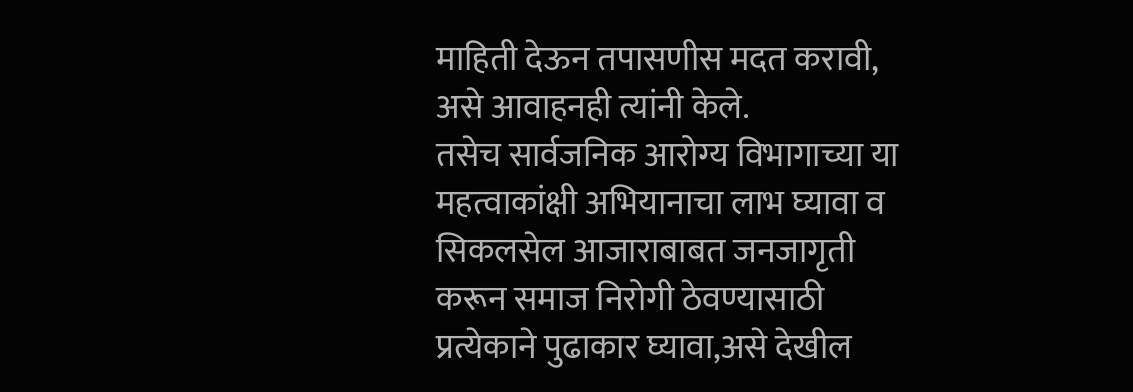माहिती देऊन तपासणीस मदत करावी, असे आवाहनही त्यांनी केले.
तसेच सार्वजनिक आरोग्य विभागाच्या या महत्वाकांक्षी अभियानाचा लाभ घ्यावा व सिकलसेल आजाराबाबत जनजागृती करून समाज निरोगी ठेवण्यासाठी प्रत्येकाने पुढाकार घ्यावा,असे देखील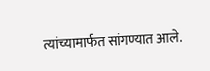त्यांच्यामार्फत सांगण्यात आले.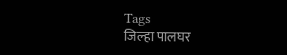Tags
जिल्हा पालघर